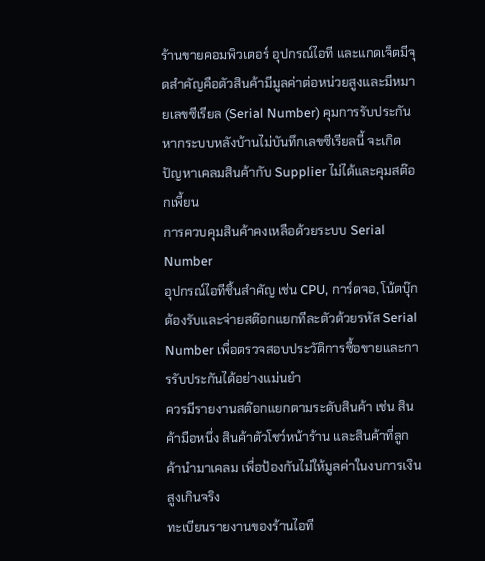ร้านขายคอมพิวเตอร์ อุปกรณ์ไอที และแกดเจ็ตมีจุดสำคัญคือตัวสินค้ามีมูลค่าต่อหน่วยสูงและมีหมายเลขซีเรียล (Serial Number) คุมการรับประกัน หากระบบหลังบ้านไม่บันทึกเลขซีเรียลนี้ จะเกิดปัญหาเคลมสินค้ากับ Supplier ไม่ได้และคุมสต๊อกเพี้ยน
การควบคุมสินค้าคงเหลือด้วยระบบ Serial Number
อุปกรณ์ไอทีชิ้นสำคัญ เช่น CPU, การ์ดจอ, โน้ตบุ๊ก ต้องรับและจ่ายสต๊อกแยกทีละตัวด้วยรหัส Serial Number เพื่อตรวจสอบประวัติการซื้อขายและการรับประกันได้อย่างแม่นยำ
ควรมีรายงานสต๊อกแยกตามระดับสินค้า เช่น สินค้ามือหนึ่ง สินค้าตัวโชว์หน้าร้าน และสินค้าที่ลูกค้านำมาเคลม เพื่อป้องกันไม่ให้มูลค่าในงบการเงินสูงเกินจริง
ทะเบียนรายงานของร้านไอที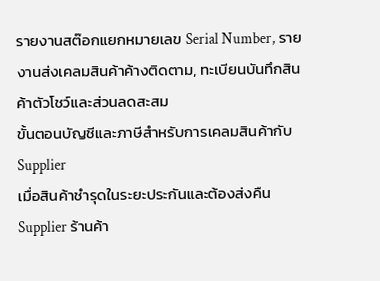รายงานสต๊อกแยกหมายเลข Serial Number, รายงานส่งเคลมสินค้าค้างติดตาม, ทะเบียนบันทึกสินค้าตัวโชว์และส่วนลดสะสม
ขั้นตอนบัญชีและภาษีสำหรับการเคลมสินค้ากับ Supplier
เมื่อสินค้าชำรุดในระยะประกันและต้องส่งคืน Supplier ร้านค้า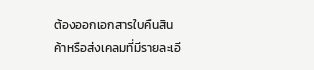ต้องออกเอกสารใบคืนสินค้าหรือส่งเคลมที่มีรายละเอี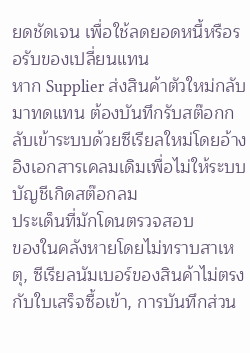ยดชัดเจน เพื่อใช้ลดยอดหนี้หรือรอรับของเปลี่ยนแทน
หาก Supplier ส่งสินค้าตัวใหม่กลับมาทดแทน ต้องบันทึกรับสต๊อกกลับเข้าระบบด้วยซีเรียลใหม่โดยอ้างอิงเอกสารเคลมเดิมเพื่อไม่ให้ระบบบัญชีเกิดสต๊อกลม
ประเด็นที่มักโดนตรวจสอบ
ของในคลังหายโดยไม่ทราบสาเหตุ, ซีเรียลนัมเบอร์ของสินค้าไม่ตรงกับใบเสร็จซื้อเข้า, การบันทึกส่วน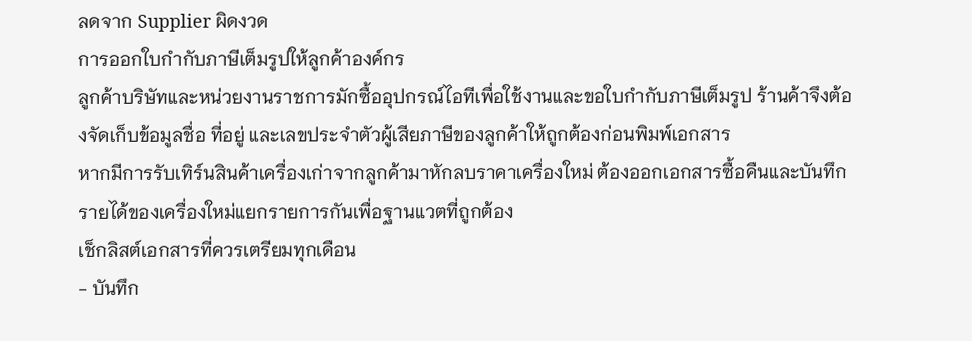ลดจาก Supplier ผิดงวด
การออกใบกำกับภาษีเต็มรูปให้ลูกค้าองค์กร
ลูกค้าบริษัทและหน่วยงานราชการมักซื้ออุปกรณ์ไอทีเพื่อใช้งานและขอใบกำกับภาษีเต็มรูป ร้านค้าจึงต้องจัดเก็บข้อมูลชื่อ ที่อยู่ และเลขประจำตัวผู้เสียภาษีของลูกค้าให้ถูกต้องก่อนพิมพ์เอกสาร
หากมีการรับเทิร์นสินค้าเครื่องเก่าจากลูกค้ามาหักลบราคาเครื่องใหม่ ต้องออกเอกสารซื้อคืนและบันทึกรายได้ของเครื่องใหม่แยกรายการกันเพื่อฐานแวตที่ถูกต้อง
เช็กลิสต์เอกสารที่ควรเตรียมทุกเดือน
- บันทึก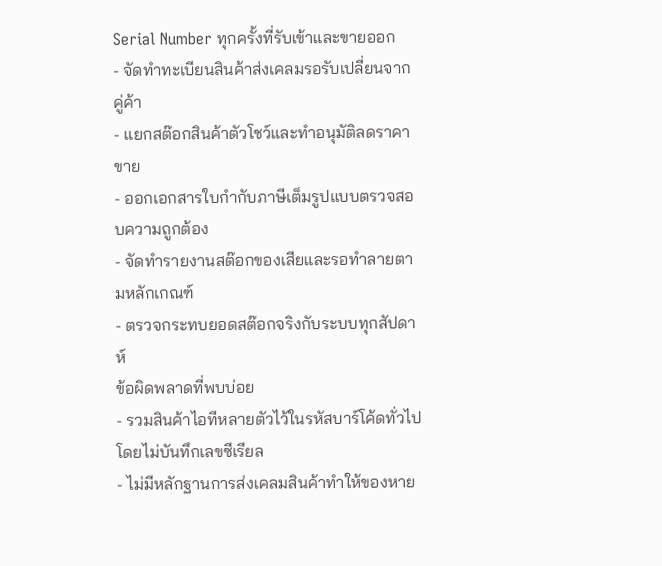Serial Number ทุกครั้งที่รับเข้าและขายออก
- จัดทำทะเบียนสินค้าส่งเคลมรอรับเปลี่ยนจากคู่ค้า
- แยกสต๊อกสินค้าตัวโชว์และทำอนุมัติลดราคาขาย
- ออกเอกสารใบกำกับภาษีเต็มรูปแบบตรวจสอบความถูกต้อง
- จัดทำรายงานสต๊อกของเสียและรอทำลายตามหลักเกณฑ์
- ตรวจกระทบยอดสต๊อกจริงกับระบบทุกสัปดาห์
ข้อผิดพลาดที่พบบ่อย
- รวมสินค้าไอทีหลายตัวไว้ในรหัสบาร์โค้ดทั่วไปโดยไม่บันทึกเลขซีเรียล
- ไม่มีหลักฐานการส่งเคลมสินค้าทำให้ของหาย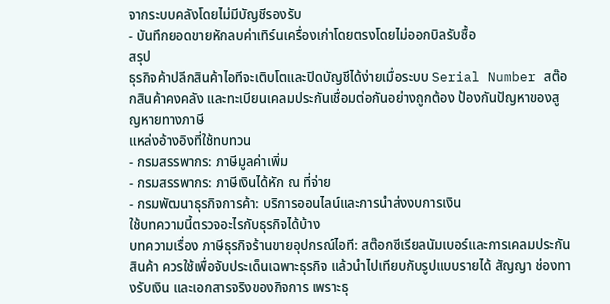จากระบบคลังโดยไม่มีบัญชีรองรับ
- บันทึกยอดขายหักลบค่าเทิร์นเครื่องเก่าโดยตรงโดยไม่ออกบิลรับซื้อ
สรุป
ธุรกิจค้าปลีกสินค้าไอทีจะเติบโตและปิดบัญชีได้ง่ายเมื่อระบบ Serial Number สต๊อกสินค้าคงคลัง และทะเบียนเคลมประกันเชื่อมต่อกันอย่างถูกต้อง ป้องกันปัญหาของสูญหายทางภาษี
แหล่งอ้างอิงที่ใช้ทบทวน
- กรมสรรพากร: ภาษีมูลค่าเพิ่ม
- กรมสรรพากร: ภาษีเงินได้หัก ณ ที่จ่าย
- กรมพัฒนาธุรกิจการค้า: บริการออนไลน์และการนำส่งงบการเงิน
ใช้บทความนี้ตรวจอะไรกับธุรกิจได้บ้าง
บทความเรื่อง ภาษีธุรกิจร้านขายอุปกรณ์ไอที: สต๊อกซีเรียลนัมเบอร์และการเคลมประกันสินค้า ควรใช้เพื่อจับประเด็นเฉพาะธุรกิจ แล้วนำไปเทียบกับรูปแบบรายได้ สัญญา ช่องทางรับเงิน และเอกสารจริงของกิจการ เพราะธุ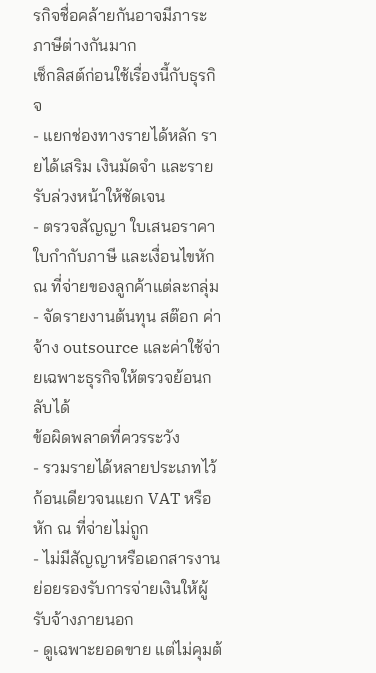รกิจชื่อคล้ายกันอาจมีภาระภาษีต่างกันมาก
เช็กลิสต์ก่อนใช้เรื่องนี้กับธุรกิจ
- แยกช่องทางรายได้หลัก รายได้เสริม เงินมัดจำ และรายรับล่วงหน้าให้ชัดเจน
- ตรวจสัญญา ใบเสนอราคา ใบกำกับภาษี และเงื่อนไขหัก ณ ที่จ่ายของลูกค้าแต่ละกลุ่ม
- จัดรายงานต้นทุน สต๊อก ค่าจ้าง outsource และค่าใช้จ่ายเฉพาะธุรกิจให้ตรวจย้อนกลับได้
ข้อผิดพลาดที่ควรระวัง
- รวมรายได้หลายประเภทไว้ก้อนเดียวจนแยก VAT หรือหัก ณ ที่จ่ายไม่ถูก
- ไม่มีสัญญาหรือเอกสารงานย่อยรองรับการจ่ายเงินให้ผู้รับจ้างภายนอก
- ดูเฉพาะยอดขาย แต่ไม่คุมต้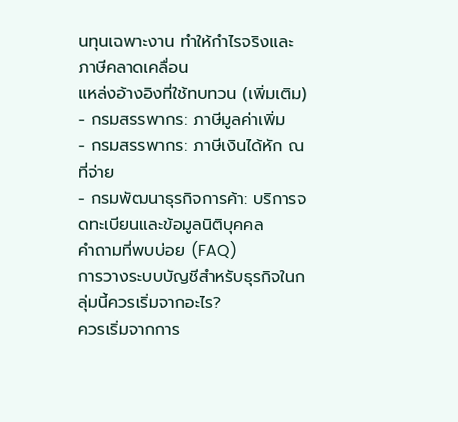นทุนเฉพาะงาน ทำให้กำไรจริงและภาษีคลาดเคลื่อน
แหล่งอ้างอิงที่ใช้ทบทวน (เพิ่มเติม)
- กรมสรรพากร: ภาษีมูลค่าเพิ่ม
- กรมสรรพากร: ภาษีเงินได้หัก ณ ที่จ่าย
- กรมพัฒนาธุรกิจการค้า: บริการจดทะเบียนและข้อมูลนิติบุคคล
คำถามที่พบบ่อย (FAQ)
การวางระบบบัญชีสำหรับธุรกิจในกลุ่มนี้ควรเริ่มจากอะไร?
ควรเริ่มจากการ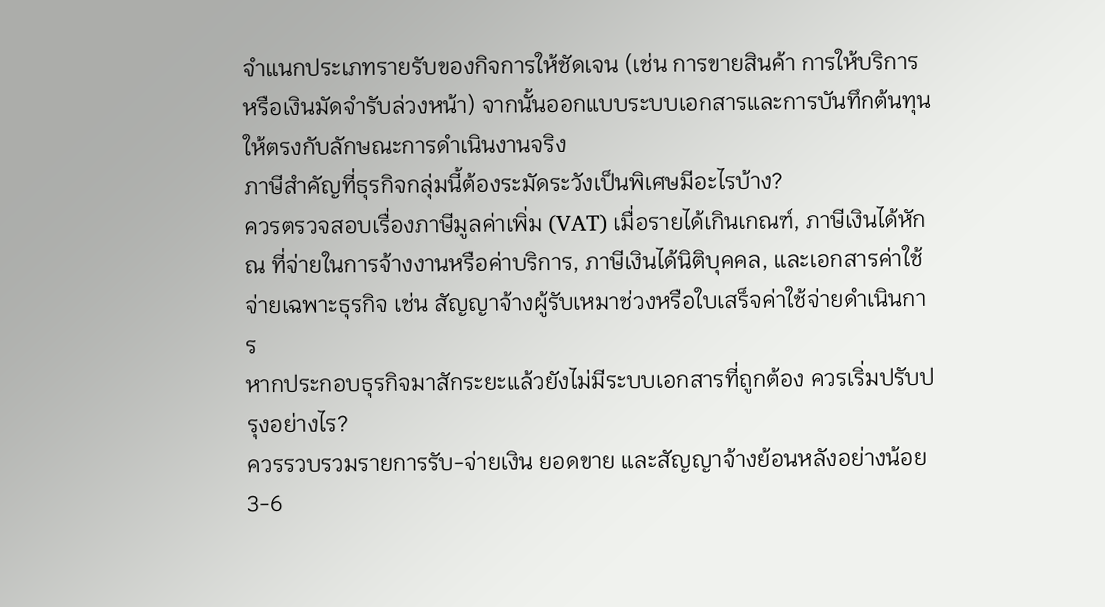จำแนกประเภทรายรับของกิจการให้ชัดเจน (เช่น การขายสินค้า การให้บริการ หรือเงินมัดจำรับล่วงหน้า) จากนั้นออกแบบระบบเอกสารและการบันทึกต้นทุนให้ตรงกับลักษณะการดำเนินงานจริง
ภาษีสำคัญที่ธุรกิจกลุ่มนี้ต้องระมัดระวังเป็นพิเศษมีอะไรบ้าง?
ควรตรวจสอบเรื่องภาษีมูลค่าเพิ่ม (VAT) เมื่อรายได้เกินเกณฑ์, ภาษีเงินได้หัก ณ ที่จ่ายในการจ้างงานหรือค่าบริการ, ภาษีเงินได้นิติบุคคล, และเอกสารค่าใช้จ่ายเฉพาะธุรกิจ เช่น สัญญาจ้างผู้รับเหมาช่วงหรือใบเสร็จค่าใช้จ่ายดำเนินการ
หากประกอบธุรกิจมาสักระยะแล้วยังไม่มีระบบเอกสารที่ถูกต้อง ควรเริ่มปรับปรุงอย่างไร?
ควรรวบรวมรายการรับ-จ่ายเงิน ยอดขาย และสัญญาจ้างย้อนหลังอย่างน้อย 3-6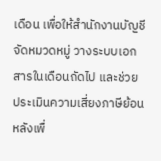เดือน เพื่อให้สำนักงานบัญชีจัดหมวดหมู่ วางระบบเอกสารในเดือนถัดไป และช่วยประเมินความเสี่ยงภาษีย้อนหลังเพื่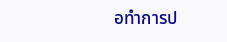อทำการป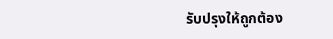รับปรุงให้ถูกต้อง